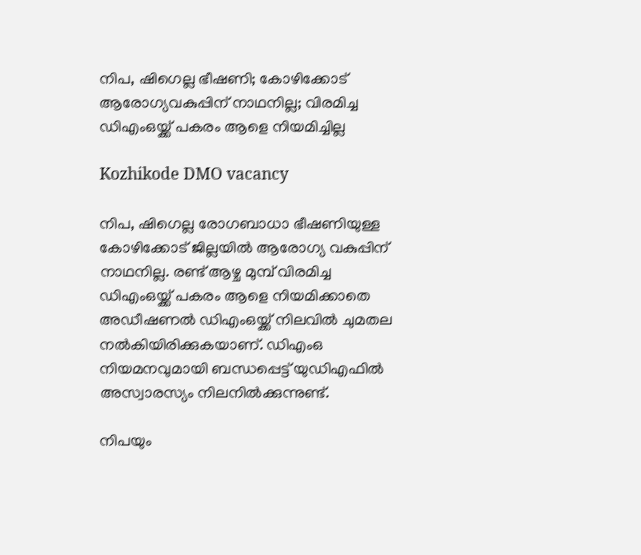നിപ, ഷിഗെല്ല ഭീഷണി; കോഴിക്കോട് ആരോഗ്യവകുപ്പിന് നാഥനില്ല; വിരമിച്ച ഡിഎംഒയ്ക്ക് പകരം ആളെ നിയമിച്ചില്ല

Kozhikode DMO vacancy

നിപ, ഷിഗെല്ല രോഗബാധാ ഭീഷണിയുള്ള കോഴിക്കോട് ജില്ലയിൽ ആരോഗ്യ വകുപ്പിന് നാഥനില്ല. രണ്ട് ആഴ്ച മുമ്പ് വിരമിച്ച ഡിഎംഒയ്ക്ക് പകരം ആളെ നിയമിക്കാതെ അഡീഷണൽ ഡിഎംഒയ്ക്ക് നിലവിൽ ചുമതല നൽകിയിരിക്കുകയാണ്. ഡിഎംഒ നിയമനവുമായി ബന്ധപ്പെട്ട് യുഡിഎഫിൽ അസ്വാരസ്യം നിലനിൽക്കുന്നുണ്ട്.

നിപയും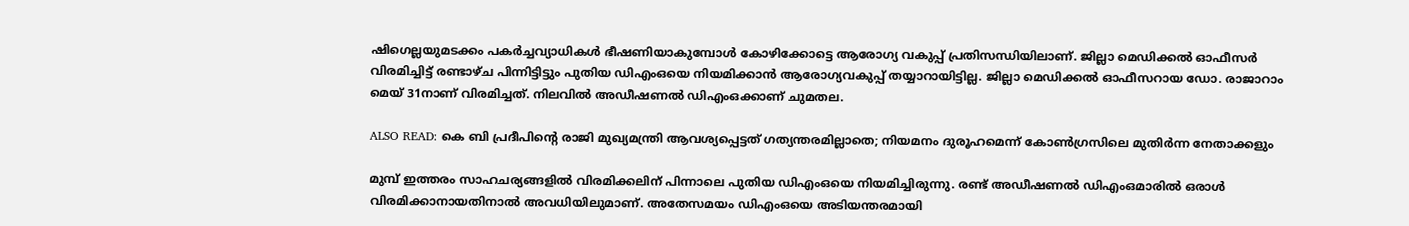ഷിഗെല്ലയുമടക്കം പകർച്ചവ്യാധികൾ ഭീഷണിയാകുമ്പോൾ കോഴിക്കോട്ടെ ആരോഗ്യ വകുപ്പ് പ്രതിസന്ധിയിലാണ്. ജില്ലാ മെഡിക്കൽ ഓഫീസർ വിരമിച്ചിട്ട് രണ്ടാഴ്ച പിന്നിട്ടിട്ടും പുതിയ ഡിഎംഒയെ നിയമിക്കാൻ ആരോഗ്യവകുപ്പ്‌ തയ്യാറായിട്ടില്ല. ജില്ലാ മെഡിക്കൽ ഓഫീസറായ ഡോ. രാജാറാം മെയ്‌ 31നാണ്‌ വിരമിച്ചത്‌. നിലവിൽ അഡീഷണൽ ഡിഎംഒക്കാണ് ചുമതല.

ALSO READ: കെ ബി പ്രദീപിന്റെ രാജി മുഖ്യമന്ത്രി ആവശ്യപ്പെട്ടത് ഗത്യന്തരമില്ലാതെ; നിയമനം ദുരൂഹമെന്ന് കോണ്‍ഗ്രസിലെ മുതിര്‍ന്ന നേതാക്കളും

മുമ്പ് ഇത്തരം സാഹചര്യങ്ങളിൽ വിരമിക്കലിന്‌ പിന്നാലെ പുതിയ ഡിഎംഒയെ നിയമിച്ചിരുന്നു. രണ്ട്‌ അഡീഷണൽ ഡിഎംഒമാരിൽ ഒരാൾ വിരമിക്കാനായതിനാൽ അവധിയിലുമാണ്‌. അതേസമയം ഡിഎംഒയെ അടിയന്തരമായി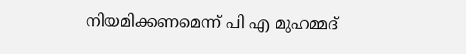നിയമിക്കണമെന്ന് പി എ മുഹമ്മദ്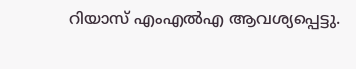റിയാസ് എംഎൽഎ ആവശ്യപ്പെട്ടു.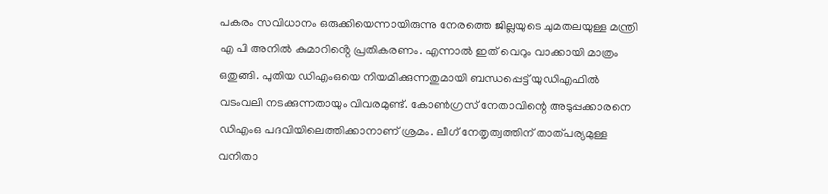പകരം സവിധാനം ഒരുക്കിയെന്നായിരുന്നു നേരത്തെ ജില്ലയുടെ ചുമതലയുള്ള മന്ത്രി എ പി അനിൽ കുമാറിൻ്റെ പ്രതികരണം. എന്നാൽ ഇത് വെറും വാക്കായി മാത്രം ഒതുങ്ങി. പുതിയ ഡിഎംഒയെ നിയമിക്കുന്നതുമായി ബന്ധപ്പെട്ട് യുഡിഎഫിൽ വടംവലി നടക്കുന്നതായും വിവരമുണ്ട്. കോൺഗ്രസ്‌ നേതാവിന്റെ അടുപ്പക്കാരനെ ഡിഎംഒ പദവിയിലെത്തിക്കാനാണ് ശ്രമം. ലീഗ്‌ നേതൃത്വത്തിന്‌ താത്പര്യമുള്ള വനിതാ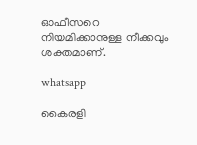ഓഫീസറെ നിയമിക്കാനുള്ള നീക്കവും ശക്തമാണ്.

whatsapp

കൈരളി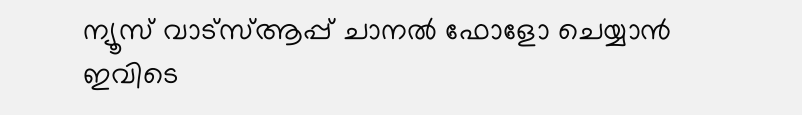ന്യൂസ് വാട്‌സ്ആപ്പ് ചാനല്‍ ഫോളോ ചെയ്യാന്‍ ഇവിടെ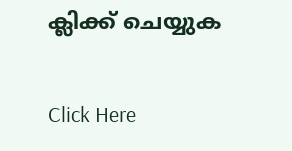ക്ലിക്ക് ചെയ്യുക

Click Here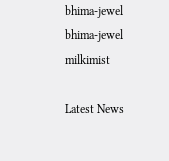bhima-jewel
bhima-jewel
milkimist

Latest News